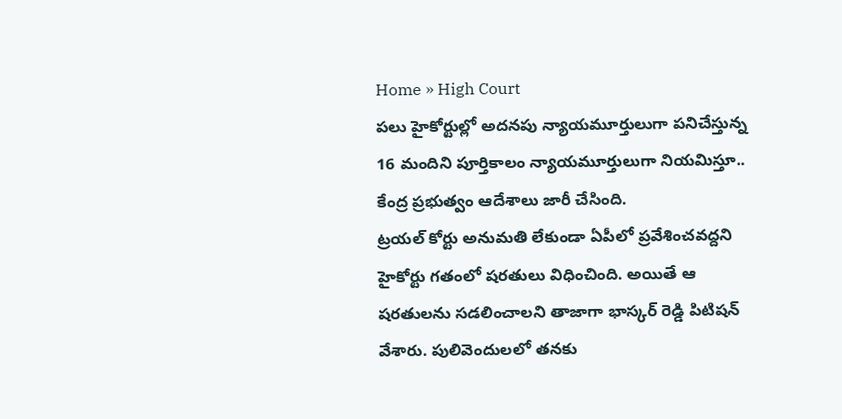Home » High Court
పలు హైకోర్టుల్లో అదనపు న్యాయమూర్తులుగా పనిచేస్తున్న 16 మందిని పూర్తికాలం న్యాయమూర్తులుగా నియమిస్తూ.. కేంద్ర ప్రభుత్వం ఆదేశాలు జారీ చేసింది.
ట్రయల్ కోర్టు అనుమతి లేకుండా ఏపీలో ప్రవేశించవద్దని హైకోర్టు గతంలో షరతులు విధించింది. అయితే ఆ షరతులను సడలించాలని తాజాగా భాస్కర్ రెడ్డి పిటిషన్ వేశారు. పులివెందులలో తనకు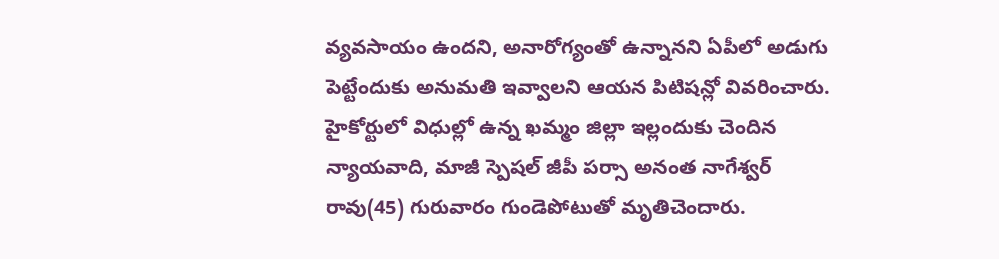వ్యవసాయం ఉందని, అనారోగ్యంతో ఉన్నానని ఏపీలో అడుగు పెట్టేందుకు అనుమతి ఇవ్వాలని ఆయన పిటిషన్లో వివరించారు.
హైకోర్టులో విధుల్లో ఉన్న ఖమ్మం జిల్లా ఇల్లందుకు చెందిన న్యాయవాది, మాజీ స్పెషల్ జీపీ పర్సా అనంత నాగేశ్వర్ రావు(45) గురువారం గుండెపోటుతో మృతిచెందారు.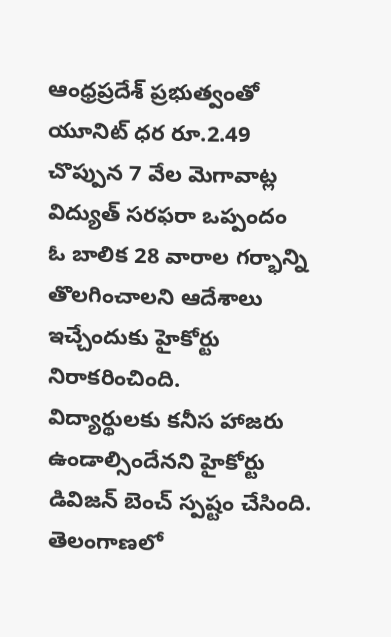ఆంధ్రప్రదేశ్ ప్రభుత్వంతో యూనిట్ ధర రూ.2.49 చొప్పున 7 వేల మెగావాట్ల విద్యుత్ సరఫరా ఒప్పందం
ఓ బాలిక 28 వారాల గర్భాన్ని తొలగించాలని ఆదేశాలు ఇచ్చేందుకు హైకోర్టు నిరాకరించింది.
విద్యార్థులకు కనీస హాజరు ఉండాల్సిందేనని హైకోర్టు డివిజన్ బెంచ్ స్పష్టం చేసింది.
తెలంగాణలో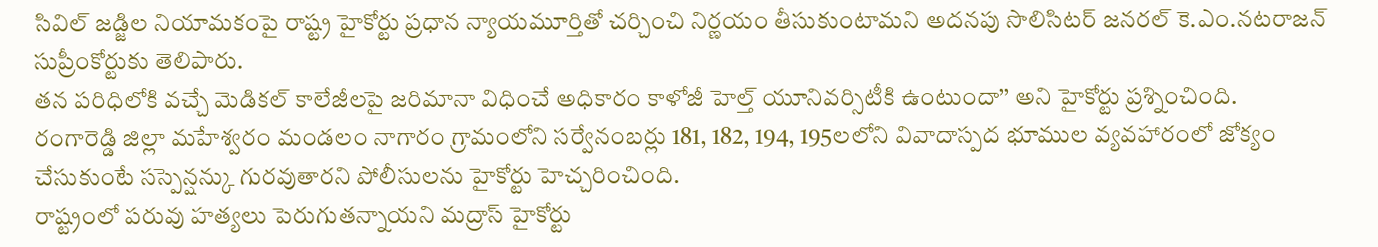సివిల్ జడ్జిల నియామకంపై రాష్ట్ర హైకోర్టు ప్రధాన న్యాయమూర్తితో చర్చించి నిర్ణయం తీసుకుంటామని అదనపు సొలిసిటర్ జనరల్ కె.ఎం.నటరాజన్ సుప్రీంకోర్టుకు తెలిపారు.
తన పరిధిలోకి వచ్చే మెడికల్ కాలేజీలపై జరిమానా విధించే అధికారం కాళోజీ హెల్త్ యూనివర్సిటీకి ఉంటుందా’’ అని హైకోర్టు ప్రశ్నించింది.
రంగారెడ్డి జిల్లా మహేశ్వరం మండలం నాగారం గ్రామంలోని సర్వేనంబర్లు 181, 182, 194, 195లలోని వివాదాస్పద భూముల వ్యవహారంలో జోక్యం చేసుకుంటే సస్పెన్షన్కు గురవుతారని పోలీసులను హైకోర్టు హెచ్చరించింది.
రాష్ట్రంలో పరువు హత్యలు పెరుగుతన్నాయని మద్రాస్ హైకోర్టు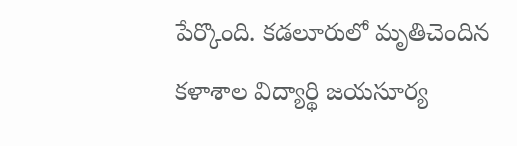పేర్కొంది. కడలూరులో మృతిచెందిన కళాశాల విద్యార్థి జయసూర్య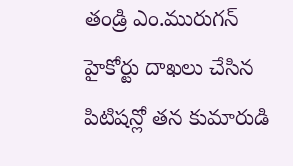తండ్రి ఎం.మురుగన్ హైకోర్టు దాఖలు చేసిన పిటిషన్లో తన కుమారుడి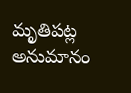మృతిపట్ల అనుమానం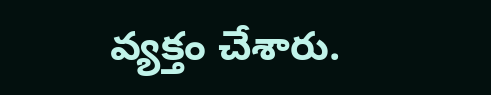వ్యక్తం చేశారు.